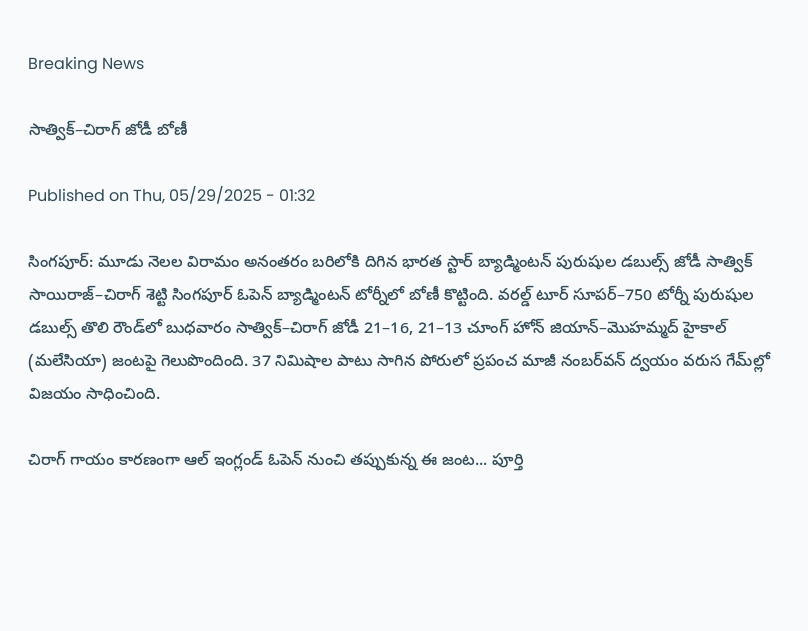Breaking News

సాత్విక్‌–చిరాగ్‌ జోడీ బోణీ

Published on Thu, 05/29/2025 - 01:32

సింగపూర్‌: మూడు నెలల విరామం అనంతరం బరిలోకి దిగిన భారత స్టార్‌ బ్యాడ్మింటన్‌ పురుషుల డబుల్స్‌ జోడీ సాత్విక్‌ సాయిరాజ్‌–చిరాగ్‌ శెట్టి సింగపూర్‌ ఓపెన్‌ బ్యాడ్మింటన్‌ టోర్నీలో బోణీ కొట్టింది. వరల్డ్‌ టూర్‌ సూపర్‌–750 టోర్నీ పురుషుల డబుల్స్‌ తొలి రౌండ్‌లో బుధవారం సాత్విక్‌–చిరాగ్‌ జోడీ 21–16, 21–13 చూంగ్‌ హోన్‌ జియాన్‌–మొహమ్మద్‌ హైకాల్‌ (మలేసియా) జంటపై గెలుపొందింది. 37 నిమిషాల పాటు సాగిన పోరులో ప్రపంచ మాజీ నంబర్‌వన్‌ ద్వయం వరుస గేమ్‌ల్లో విజయం సాధించింది.

చిరాగ్‌ గాయం కారణంగా ఆల్‌ ఇంగ్లండ్‌ ఓపెన్‌ నుంచి తప్పుకున్న ఈ జంట... పూర్తి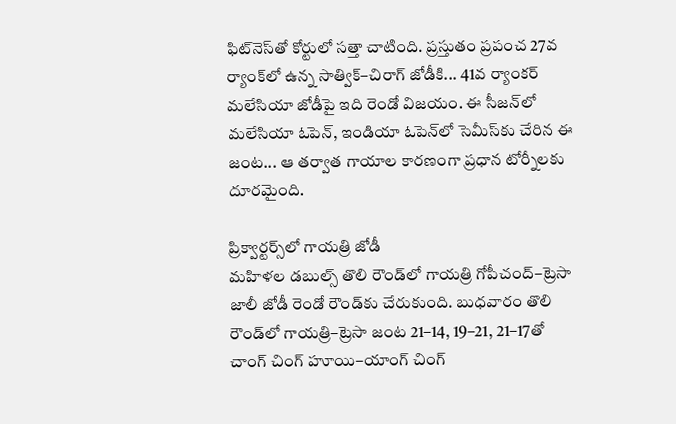ఫిట్‌నెస్‌తో కోర్టులో సత్తా చాటింది. ప్రస్తుతం ప్రపంచ 27వ ర్యాంక్‌లో ఉన్న సాత్విక్‌–చిరాగ్‌ జోడీకి... 41వ ర్యాంకర్‌ మలేసియా జోడీపై ఇది రెండో విజయం. ఈ సీజన్‌లో మలేసియా ఓపెన్, ఇండియా ఓపెన్‌లో సెమీస్‌కు చేరిన ఈ జంట... ఆ తర్వాత గాయాల కారణంగా ప్రధాన టోర్నీలకు దూరమైంది.

ప్రిక్వార్టర్స్‌లో గాయత్రి జోడీ
మహిళల డబుల్స్‌ తొలి రౌండ్‌లో గాయత్రి గోపీచంద్‌–ట్రెసా జాలీ జోడీ రెండో రౌండ్‌కు చేరుకుంది. బుధవారం తొలి రౌండ్‌లో గాయత్రి–ట్రెసా జంట 21–14, 19–21, 21–17తో చాంగ్‌ చింగ్‌ హూయి–యాంగ్‌ చింగ్‌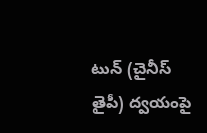టున్‌ (చైనీస్‌ తైపీ) ద్వయంపై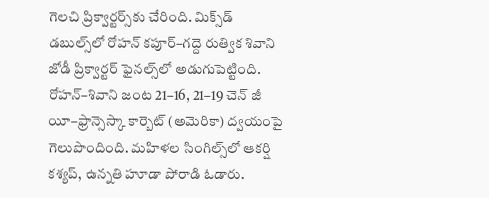గెలచి ప్రిక్వార్టర్స్‌కు చేరింది. మిక్స్‌డ్‌ డబుల్స్‌లో రోహన్‌ కపూర్‌–గద్దె రుత్విక శివాని జోడీ ప్రిక్వార్టర్‌ ఫైనల్స్‌లో అడుగుపెట్టింది. రోహన్‌–శివాని జంట 21–16, 21–19 చెన్‌ జీ యీ–ఫ్రాన్సెస్కా కార్బెట్‌ (అమెరికా) ద్వయంపై గెలుపొందింది. మహిళల సింగిల్స్‌లో ఆకర్షి కశ్యప్, ఉన్నతి హూడా పోరాడి ఓడారు.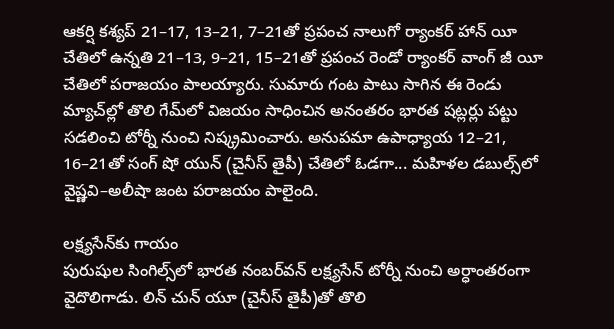ఆకర్షి కశ్యప్‌ 21–17, 13–21, 7–21తో ప్రపంచ నాలుగో ర్యాంకర్‌ హాన్‌ యీ చేతిలో ఉన్నతి 21–13, 9–21, 15–21తో ప్రపంచ రెండో ర్యాంకర్‌ వాంగ్‌ జీ యీ చేతిలో పరాజయం పాలయ్యారు. సుమారు గంట పాటు సాగిన ఈ రెండు మ్యాచ్‌ల్లో తొలి గేమ్‌లో విజయం సాధించిన అనంతరం భారత షట్లర్లు పట్టు సడలించి టోర్నీ నుంచి నిష్క్రమించారు. అనుపమా ఉపాధ్యాయ 12–21, 16–21తో సంగ్‌ షో యున్‌ (చైనీస్‌ తైపీ) చేతిలో ఓడగా... మహిళల డబుల్స్‌లో వైష్ణవి–అలీషా జంట పరాజయం పాలైంది.

లక్ష్యసేన్‌కు గాయం
పురుషుల సింగిల్స్‌లో భారత నంబర్‌వన్‌ లక్ష్యసేన్‌ టోర్నీ నుంచి అర్ధాంతరంగా వైదొలిగాడు. లిన్‌ చున్‌ యూ (చైనీస్‌ తైపీ)తో తొలి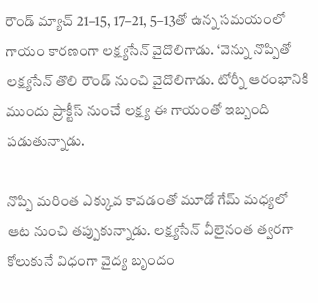రౌండ్‌ మ్యాచ్‌ 21–15, 17–21, 5–13తో ఉన్న సమయంలో గాయం కారణంగా లక్ష్యసేన్‌ వైదొలిగాడు. ‘వెన్ను నొప్పితో లక్ష్యసేన్‌ తొలి రౌండ్‌ నుంచి వైదొలిగాడు. టోర్నీ ఆరంభానికి ముందు ప్రాక్టీస్‌ నుంచే లక్ష్య ఈ గాయంతో ఇబ్బంది పడుతున్నాడు.

నొప్పి మరింత ఎక్కువ కావడంతో మూడో గేమ్‌ మధ్యలో ఆట నుంచి తప్పుకున్నాడు. లక్ష్యసేన్‌ వీలైనంత త్వరగా కోలుకునే విధంగా వైద్య బృందం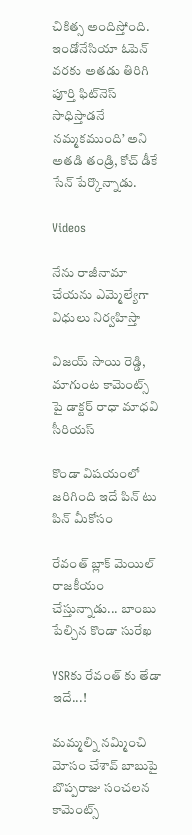చికిత్స అందిస్తోంది. ఇండోనేసియా ఓపెన్‌ వరకు అతడు తిరిగి పూర్తి ఫిట్‌నెస్‌ సాధిస్తాడనే నమ్మకముంది’ అని అతడి తండ్రి, కోచ్‌ డీకే సేన్‌ పేర్కొన్నాడు.

Videos

నేను రాజీనామా చేయను ఎమ్మెల్యేగా విధులు నిర్వహిస్తా

విజయ్ సాయి రెడ్డి, మాగుంట కామెంట్స్ పై డాక్టర్ రాధా మాధవి సీరియస్

కొండా విషయంలో జరిగింది ఇదే పిన్ టు పిన్ మీకోసం

రేవంత్ బ్లాక్ మెయిల్ రాజకీయం చేస్తున్నాడు... బాంబు పేల్చిన కొండా సురేఖ

YSRకు రేవంత్ కు తేడా ఇదే...!

మమ్మల్ని నమ్మించి మోసం చేశావ్ బాబుపై బొప్పరాజు సంచలన కామెంట్స్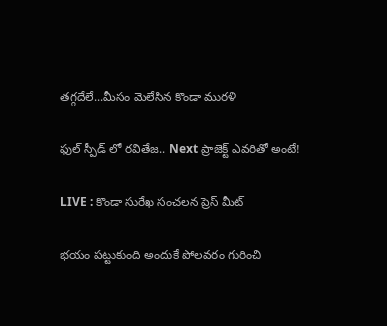తగ్గదేలే...మీసం మెలేసిన కొండా మురళి

ఫుల్ స్పీడ్ లో రవితేజ.. Next ప్రాజెక్ట్ ఎవరితో అంటే!

LIVE : కొండా సురేఖ సంచలన ప్రెస్ మీట్

భయం పట్టుకుంది అందుకే పోలవరం గురించి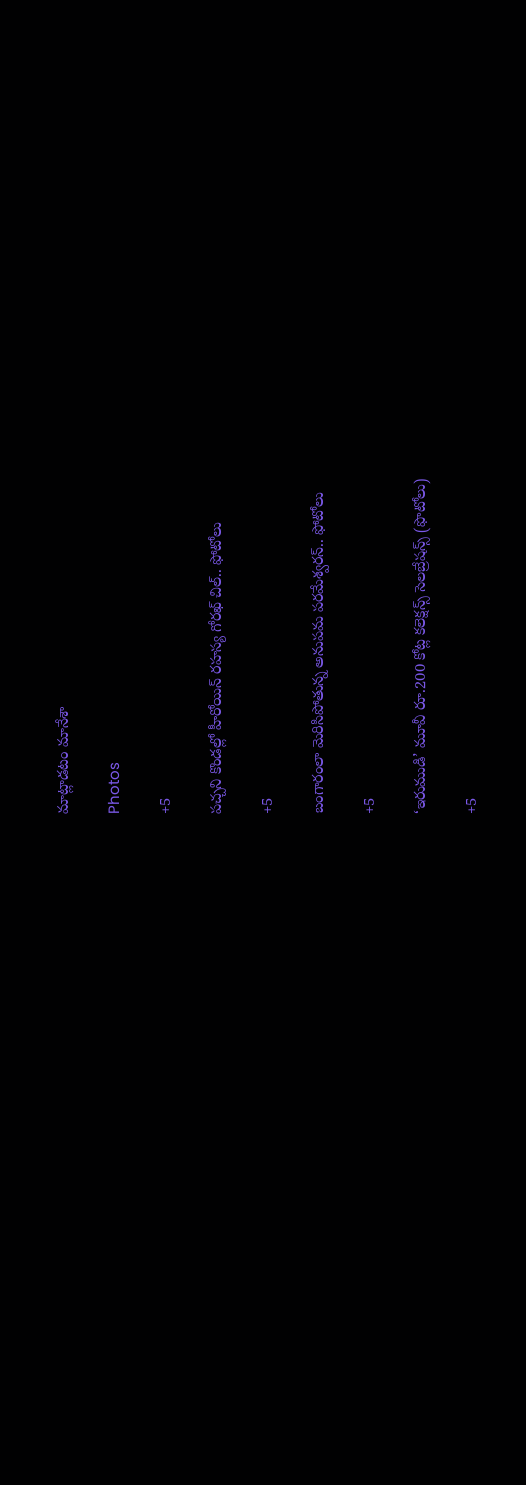మాట్లాడటం మానేశా

Photos

+5

పచ్చని కొండల్లో హీరోయిన్ రహస్య గోరఖ్ చిల్.. ఫోటోలు

+5

బంగారంలా మెరిసిపోతున్న అనుపమ పరమేశ్వరన్.. ఫోటోలు

+5

‘ఇరుముడి’ మూవీ రూ.200 కోట్ల కలెక్షన్స్ సెలబ్రేషన్స్ (ఫొటోలు)

+5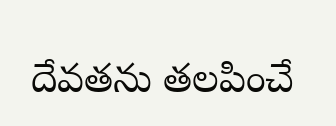దేవతను తలపించే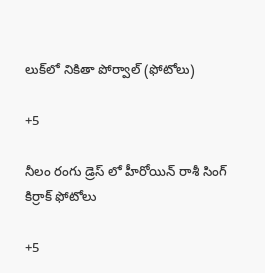లుక్‌లో నికితా పోర్వాల్‌ (ఫోటోలు)

+5

నీలం రంగు డ్రెస్ లో హీరోయిన్ రాశీ సింగ్ కిర్రాక్ ఫోటోలు

+5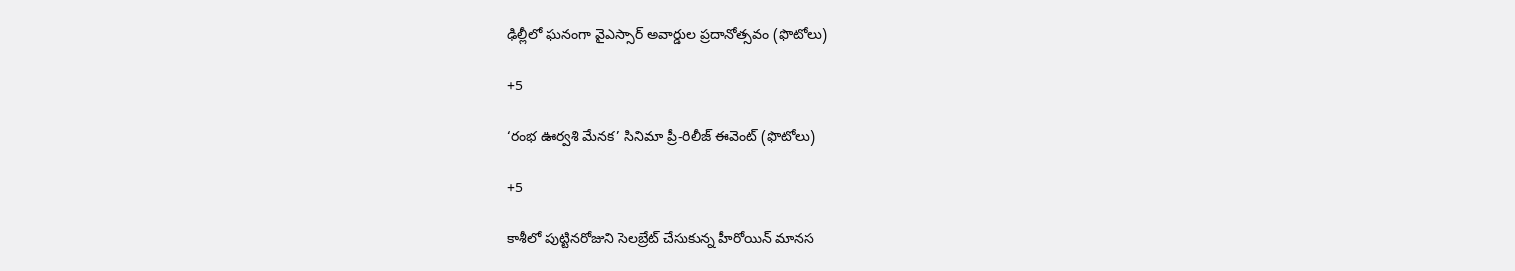ఢిల్లీలో ఘనంగా వైఎస్సార్‌ అవార్డుల ప్రదానోత్సవం (ఫొటోలు)

+5

‘రంభ ఊర్వశి మేనక’ సినిమా ప్రీ-రిలీజ్ ఈవెంట్‌ (ఫొటోలు)

+5

కాశీలో పుట్టినరోజుని సెలబ్రేట్ చేసుకున్న హీరోయిన్ మానస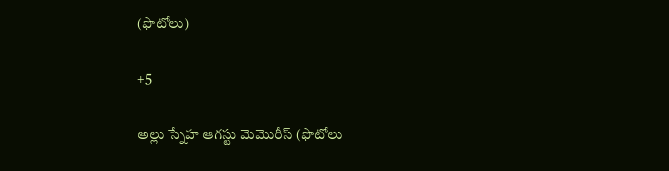(ఫొటోలు)

+5

అల్లు స్నేహ ఆగస్టు మెమొరీస్ (ఫొటోలు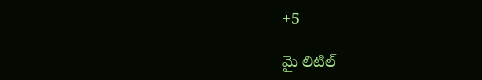+5

మై లిటిల్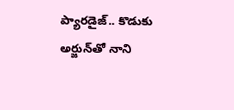ప్యారడైజ్‌.. కొడుకు అర్జున్‌తో నాని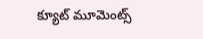క్యూట్ మూమెంట్స్‌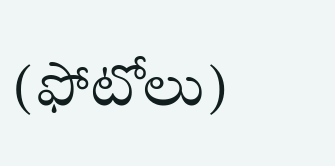(ఫోటోలు)